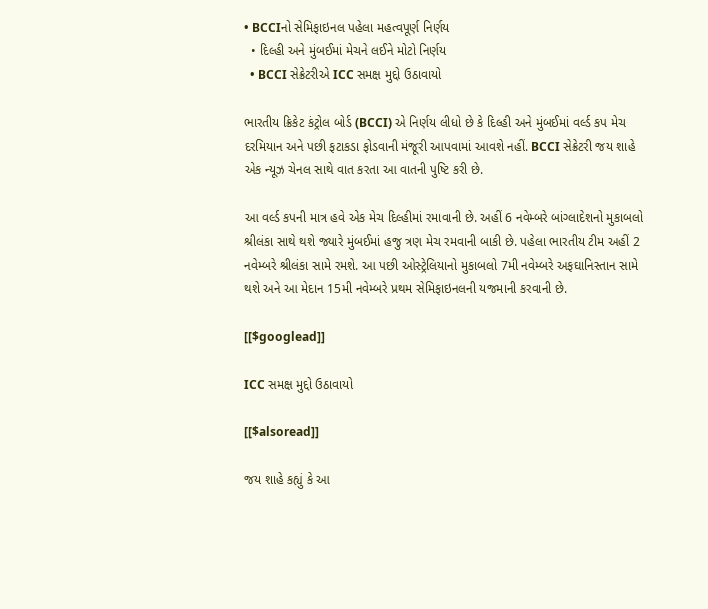• BCCIનો સેમિફાઇનલ પહેલા મહત્વપૂર્ણ નિર્ણય
  • દિલ્હી અને મુંબઈમાં મેચને લઈને મોટો નિર્ણય
  • BCCI સેક્રેટરીએ ICC સમક્ષ મુદ્દો ઉઠાવાયો

ભારતીય ક્રિકેટ કંટ્રોલ બોર્ડ (BCCI) એ નિર્ણય લીધો છે કે દિલ્હી અને મુંબઈમાં વર્લ્ડ કપ મેચ દરમિયાન અને પછી ફટાકડા ફોડવાની મંજૂરી આપવામાં આવશે નહીં. BCCI સેક્રેટરી જય શાહે એક ન્યૂઝ ચેનલ સાથે વાત કરતા આ વાતની પુષ્ટિ કરી છે.

આ વર્લ્ડ કપની માત્ર હવે એક મેચ દિલ્હીમાં રમાવાની છે. અહીં 6 નવેમ્બરે બાંગ્લાદેશનો મુકાબલો શ્રીલંકા સાથે થશે જ્યારે મુંબઈમાં હજુ ત્રણ મેચ રમવાની બાકી છે. પહેલા ભારતીય ટીમ અહીં 2 નવેમ્બરે શ્રીલંકા સામે રમશે. આ પછી ઓસ્ટ્રેલિયાનો મુકાબલો 7મી નવેમ્બરે અફઘાનિસ્તાન સામે થશે અને આ મેદાન 15મી નવેમ્બરે પ્રથમ સેમિફાઇનલની યજમાની કરવાની છે.

[[$googlead]]

ICC સમક્ષ મુદ્દો ઉઠાવાયો

[[$alsoread]]

જય શાહે કહ્યું કે આ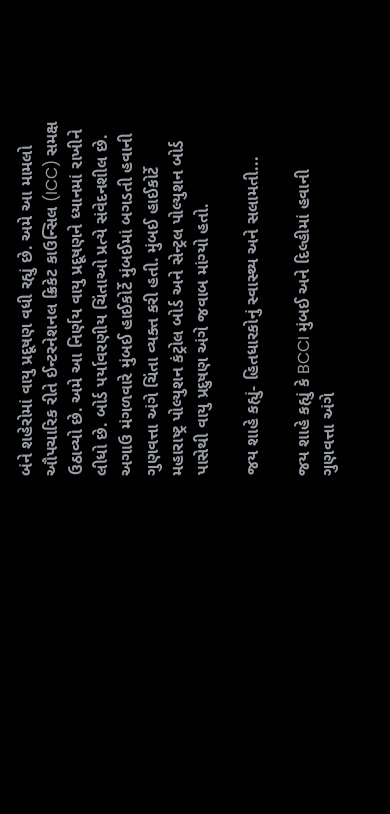બંને શહેરોમાં વાયુ પ્રદૂષણ વધી રહ્યું છે. અમે આ મામલો ઔપચારિક રીતે ઈન્ટરનેશનલ ક્રિકેટ કાઉન્સિલ (ICC) સમક્ષ ઉઠાવ્યો છે. અમે આ નિર્ણય વાયુ પ્રદૂષણને ધ્યાનમાં રાખીને લીધો છે. બોર્ડ પર્યાવરણીય ચિંતાઓ પ્રત્યે સંવેદનશીલ છે. અગાઉ મંગળવારે મુંબઈ હાઈકોર્ટે મુંબઈમાં બગડતી હવાની ગુણવત્તા અંગે ચિંતા વ્યક્ત કરી હતી. મુંબઈ હાઈકોર્ટે મહારાષ્ટ્ર પોલ્યુશન કંટ્રોલ બોર્ડ અને સેન્ટ્રલ પોલ્યુશન બોર્ડ પાસેથી વાયુ પ્રદુષણ અંગે જવાબ માંગ્યો હતો.

જય શાહે કહ્યું- હિતધારકોનું સ્વાસ્થ્ય અને સલામતી...

જય શાહે કહ્યું કે BCCI મુંબઈ અને દિલ્હીમાં હવાની ગુણવત્તા અંગે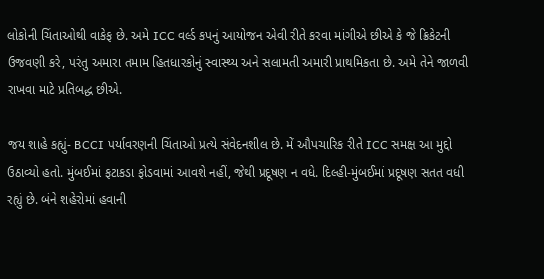લોકોની ચિંતાઓથી વાકેફ છે. અમે ICC વર્લ્ડ કપનું આયોજન એવી રીતે કરવા માંગીએ છીએ કે જે ક્રિકેટની ઉજવણી કરે, પરંતુ અમારા તમામ હિતધારકોનું સ્વાસ્થ્ય અને સલામતી અમારી પ્રાથમિકતા છે. અમે તેને જાળવી રાખવા માટે પ્રતિબદ્ધ છીએ.

જય શાહે કહ્યું- BCCI પર્યાવરણની ચિંતાઓ પ્રત્યે સંવેદનશીલ છે. મેં ઔપચારિક રીતે ICC સમક્ષ આ મુદ્દો ઉઠાવ્યો હતો. મુંબઈમાં ફટાકડા ફોડવામાં આવશે નહીં, જેથી પ્રદૂષણ ન વધે. દિલ્હી-મુંબઈમાં પ્રદૂષણ સતત વધી રહ્યું છે. બંને શહેરોમાં હવાની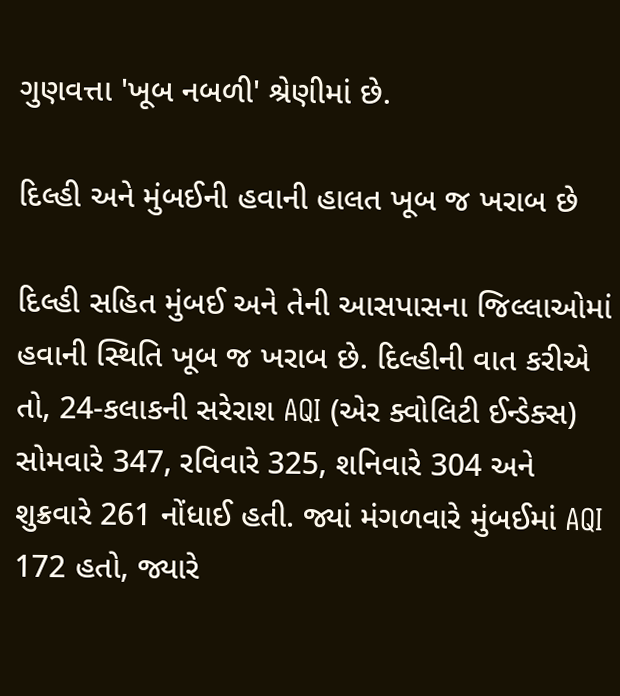ગુણવત્તા 'ખૂબ નબળી' શ્રેણીમાં છે.

દિલ્હી અને મુંબઈની હવાની હાલત ખૂબ જ ખરાબ છે

દિલ્હી સહિત મુંબઈ અને તેની આસપાસના જિલ્લાઓમાં હવાની સ્થિતિ ખૂબ જ ખરાબ છે. દિલ્હીની વાત કરીએ તો, 24-કલાકની સરેરાશ AQI (એર ક્વોલિટી ઈન્ડેક્સ) સોમવારે 347, રવિવારે 325, શનિવારે 304 અને શુક્રવારે 261 નોંધાઈ હતી. જ્યાં મંગળવારે મુંબઈમાં AQI 172 હતો, જ્યારે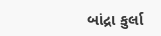બાંદ્રા કુર્લા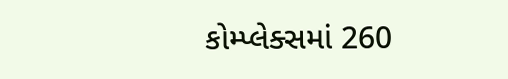કોમ્પ્લેક્સમાં 260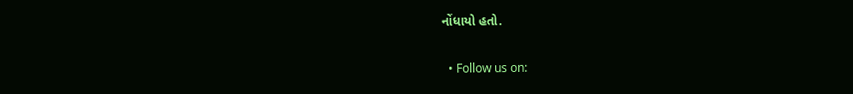નોંધાયો હતો.

  • Follow us on: